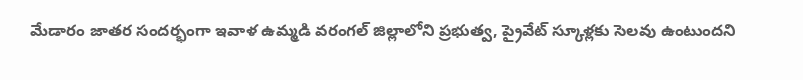మేడారం జాతర సందర్భంగా ఇవాళ ఉమ్మడి వరంగల్ జిల్లాలోని ప్రభుత్వ, ప్రైవేట్ స్కూళ్లకు సెలవు ఉంటుందని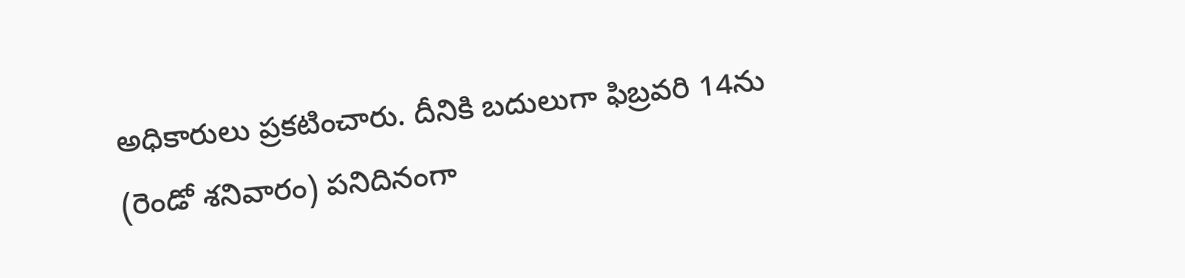అధికారులు ప్రకటించారు. దీనికి బదులుగా ఫిబ్రవరి 14ను (రెండో శనివారం) పనిదినంగా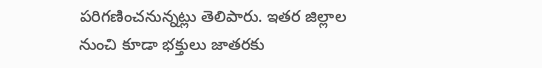పరిగణించనున్నట్లు తెలిపారు. ఇతర జిల్లాల నుంచి కూడా భక్తులు జాతరకు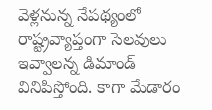వెళ్లనున్న నేపథ్యంలో రాష్ట్రవ్యాప్తంగా సెలవులు ఇవ్వాలన్న డిమాండ్ వినిపిస్తోంది. కాగా మేడారం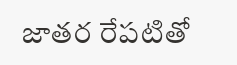జాతర రేపటితో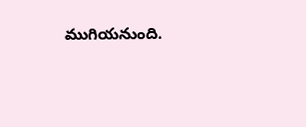ముగియనుంది.